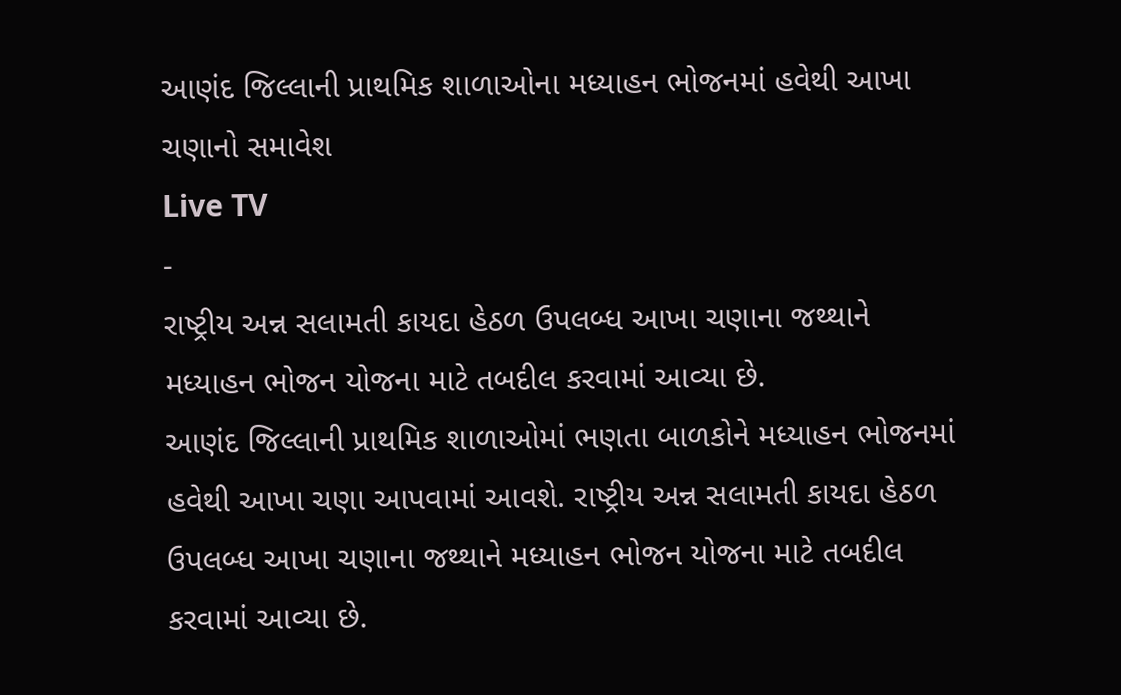આણંદ જિલ્લાની પ્રાથમિક શાળાઓના મધ્યાહન ભોજનમાં હવેથી આખા ચણાનો સમાવેશ
Live TV
-
રાષ્ટ્રીય અન્ન સલામતી કાયદા હેઠળ ઉપલબ્ધ આખા ચણાના જથ્થાને મધ્યાહન ભોજન યોજના માટે તબદીલ કરવામાં આવ્યા છે.
આણંદ જિલ્લાની પ્રાથમિક શાળાઓમાં ભણતા બાળકોને મધ્યાહન ભોજનમાં હવેથી આખા ચણા આપવામાં આવશે. રાષ્ટ્રીય અન્ન સલામતી કાયદા હેઠળ ઉપલબ્ધ આખા ચણાના જથ્થાને મધ્યાહન ભોજન યોજના માટે તબદીલ કરવામાં આવ્યા છે.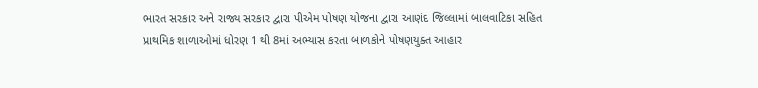ભારત સરકાર અને રાજ્ય સરકાર દ્વારા પીએમ પોષણ યોજના દ્વારા આણંદ જિલ્લામાં બાલવાટિકા સહિત પ્રાથમિક શાળાઓમાં ધોરણ 1 થી 8માં અભ્યાસ કરતા બાળકોને પોષણયુક્ત આહાર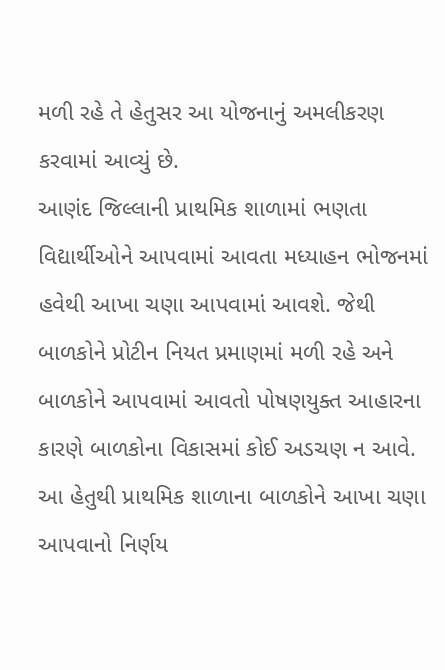મળી રહે તે હેતુસર આ યોજનાનું અમલીકરણ કરવામાં આવ્યું છે.
આણંદ જિલ્લાની પ્રાથમિક શાળામાં ભણતા વિદ્યાર્થીઓને આપવામાં આવતા મધ્યાહન ભોજનમાં હવેથી આખા ચણા આપવામાં આવશે. જેથી બાળકોને પ્રોટીન નિયત પ્રમાણમાં મળી રહે અને બાળકોને આપવામાં આવતો પોષણયુક્ત આહારના કારણે બાળકોના વિકાસમાં કોઈ અડચણ ન આવે. આ હેતુથી પ્રાથમિક શાળાના બાળકોને આખા ચણા આપવાનો નિર્ણય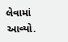લેવામાં આવ્યો.